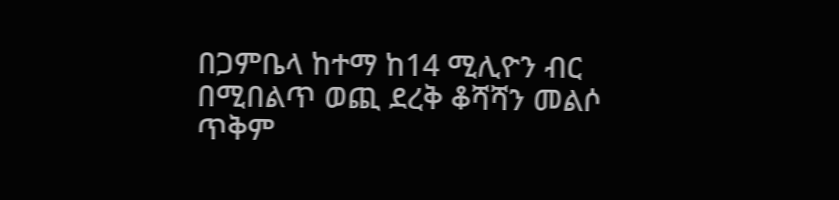በጋምቤላ ከተማ ከ14 ሚሊዮን ብር በሚበልጥ ወጪ ደረቅ ቆሻሻን መልሶ ጥቅም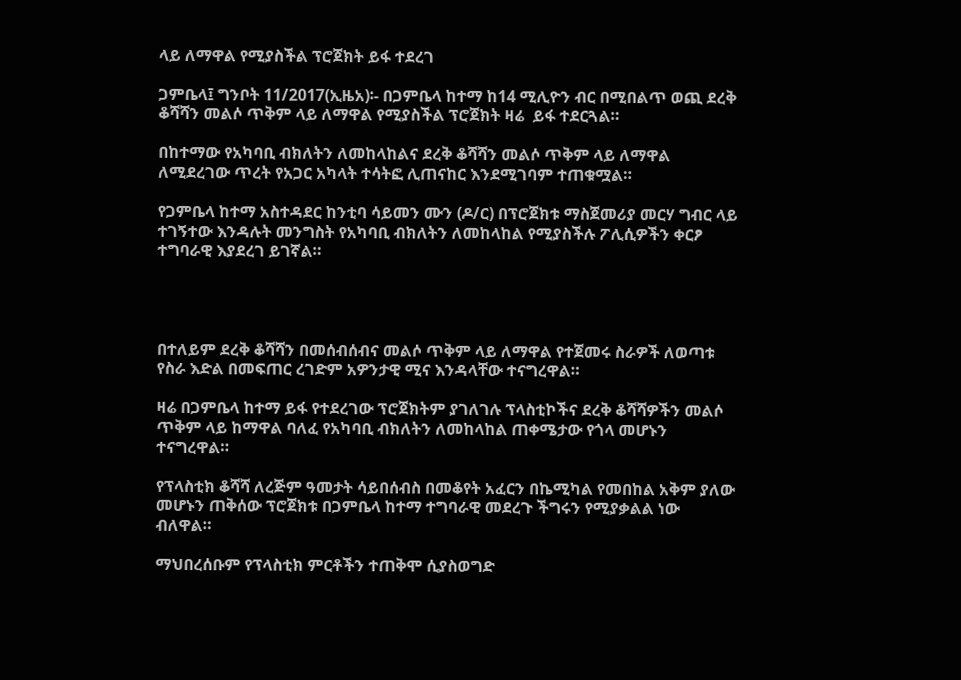ላይ ለማዋል የሚያስችል ፕሮጀክት ይፋ ተደረገ

ጋምቤላ፤ ግንቦት 11/2017(ኢዜአ)፡- በጋምቤላ ከተማ ከ14 ሚሊዮን ብር በሚበልጥ ወጪ ደረቅ ቆሻሻን መልሶ ጥቅም ላይ ለማዋል የሚያስችል ፕሮጀክት ዛሬ  ይፋ ተደርጓል።

በከተማው የአካባቢ ብክለትን ለመከላከልና ደረቅ ቆሻሻን መልሶ ጥቅም ላይ ለማዋል ለሚደረገው ጥረት የአጋር አካላት ተሳትፎ ሊጠናከር እንደሚገባም ተጠቁሟል።

የጋምቤላ ከተማ አስተዳደር ከንቲባ ሳይመን ሙን (ዶ/ር) በፕሮጀክቱ ማስጀመሪያ መርሃ ግብር ላይ ተገኝተው እንዳሉት መንግስት የአካባቢ ብክለትን ለመከላከል የሚያስችሉ ፖሊሲዎችን ቀርፆ ተግባራዊ እያደረገ ይገኛል።




በተለይም ደረቅ ቆሻሻን በመሰብሰብና መልሶ ጥቅም ላይ ለማዋል የተጀመሩ ስራዎች ለወጣቱ የስራ እድል በመፍጠር ረገድም አዎንታዊ ሚና እንዳላቸው ተናግረዋል።

ዛሬ በጋምቤላ ከተማ ይፋ የተደረገው ፕሮጀክትም ያገለገሉ ፕላስቲኮችና ደረቅ ቆሻሻዎችን መልሶ ጥቅም ላይ ከማዋል ባለፈ የአካባቢ ብክለትን ለመከላከል ጠቀሜታው የጎላ መሆኑን ተናግረዋል።

የፕላስቲክ ቆሻሻ ለረጅም ዓመታት ሳይበሰብስ በመቆየት አፈርን በኬሚካል የመበከል አቅም ያለው መሆኑን ጠቅሰው ፕሮጀክቱ በጋምቤላ ከተማ ተግባራዊ መደረጉ ችግሩን የሚያቃልል ነው ብለዋል።

ማህበረሰቡም የፕላስቲክ ምርቶችን ተጠቅሞ ሲያስወግድ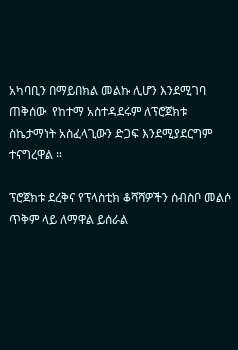አካባቢን በማይበክል መልኩ ሊሆን እንደሚገባ ጠቅሰው  የከተማ አስተዳደሩም ለፕሮጀክቱ ስኬታማነት አስፈላጊውን ድጋፍ እንደሚያደርግም ተናግረዋል ።

ፕሮጀክቱ ደረቅና የፕላስቲክ ቆሻሻዎችን ሰብስቦ መልሶ ጥቅም ላይ ለማዋል ይሰራል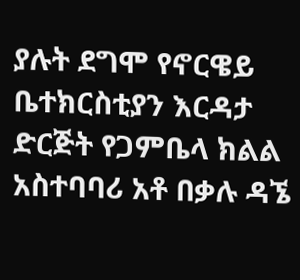ያሉት ደግሞ የኖርዌይ ቤተክርስቲያን እርዳታ ድርጅት የጋምቤላ ክልል አስተባባሪ አቶ በቃሉ ዳኜ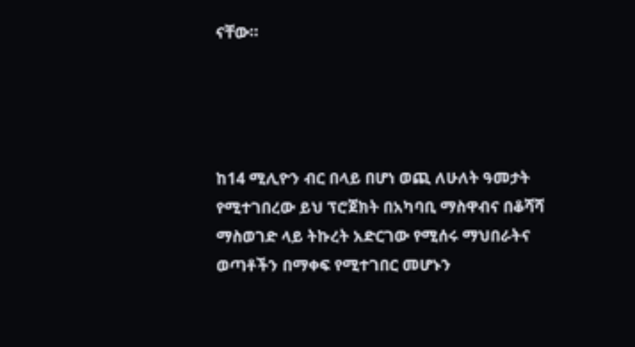ናቸው።




ከ14 ሚሊዮን ብር በላይ በሆነ ወጪ ለሁለት ዓመታት የሚተገበረው ይህ ፕሮጀክት በአካባቢ ማስዋብና በቆሻሻ ማስወገድ ላይ ትኩረት አድርገው የሚሰሩ ማህበራትና ወጣቶችን በማቀፍ የሚተገበር መሆኑን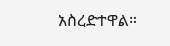አስረድተዋል።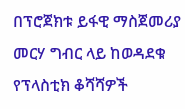በፕሮጀክቱ ይፋዊ ማስጀመሪያ መርሃ ግብር ላይ ከወዳደቁ የፕላስቲክ ቆሻሻዎች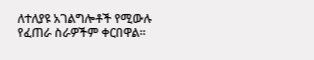ለተለያዩ አገልግሎቶች የሚውሉ የፈጠራ ስራዎችም ቀርበዋል።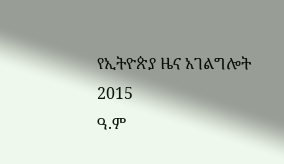የኢትዮጵያ ዜና አገልግሎት
2015
ዓ.ም